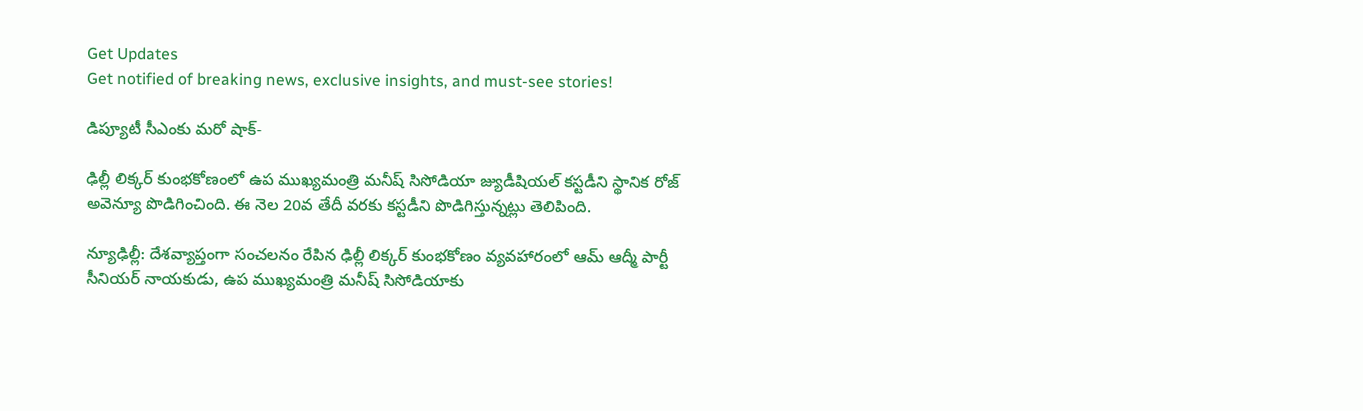Get Updates
Get notified of breaking news, exclusive insights, and must-see stories!

డిప్యూటీ సీఎంకు మరో షాక్-

ఢిల్లీ లిక్కర్ కుంభకోణంలో ఉప ముఖ్యమంత్రి మనీష్ సిసోడియా జ్యుడీషియల్ కస్టడీని స్థానిక రోజ్ అవెన్యూ పొడిగించింది. ఈ నెల 20వ తేదీ వరకు కస్టడీని పొడిగిస్తున్నట్లు తెలిపింది.

న్యూఢిల్లీ: దేశవ్యాప్తంగా సంచలనం రేపిన ఢిల్లీ లిక్కర్ కుంభకోణం వ్యవహారంలో ఆమ్ ఆద్మీ పార్టీ సీనియర్ నాయకుడు, ఉప ముఖ్యమంత్రి మనీష్ సిసోడియాకు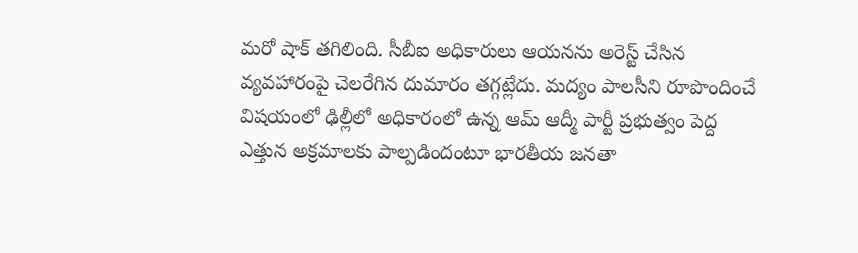మరో షాక్ తగిలింది. సీబీఐ అధికారులు ఆయనను అరెస్ట్ చేసిన వ్యవహారంపై చెలరేగిన దుమారం తగ్గట్లేదు. మద్యం పాలసీని రూపొందించే విషయంలో ఢిల్లీలో అధికారంలో ఉన్న ఆమ్ ఆద్మీ పార్టీ ప్రభుత్వం పెద్ద ఎత్తున అక్రమాలకు పాల్పడిందంటూ భారతీయ జనతా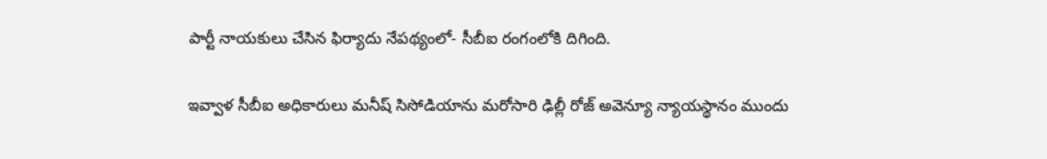పార్టీ నాయకులు చేసిన ఫిర్యాదు నేపథ్యంలో- సీబీఐ రంగంలోకి దిగింది.

ఇవ్వాళ సీబీఐ అధికారులు మనీష్ సిసోడియాను మరోసారి ఢిల్లీ రోజ్ అవెన్యూ న్యాయస్థానం ముందు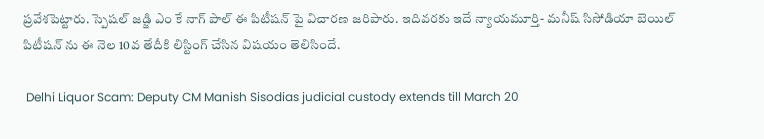ప్రవేశపెట్టారు. స్పెషల్ జడ్జి ఎం కే నాగ్ పాల్ ఈ పిటీషన్ పై విచారణ జరిపారు. ఇదివరకు ఇదే న్యాయమూర్తి- మనీష్ సిసోడియా బెయిల్ పిటీషన్ ను ఈ నెల 10వ తేదీకి లిస్టింగ్ చేసిన విషయం తెలిసిందే.

 Delhi Liquor Scam: Deputy CM Manish Sisodias judicial custody extends till March 20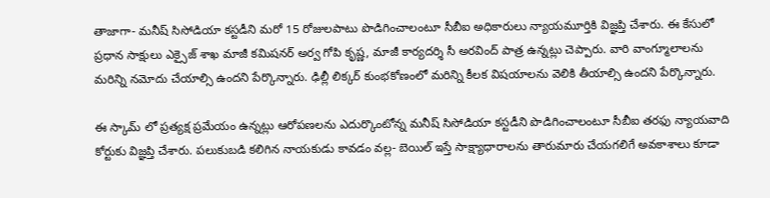తాజాగా- మనీష్ సిసోడియా కస్టడీని మరో 15 రోజులపాటు పొడిగించాలంటూ సీబీఐ అధికారులు న్యాయమూర్తికి విజ్ఞప్తి చేశారు. ఈ కేసులో ప్రధాన సాక్షులు ఎక్సైజ్ శాఖ మాజీ కమిషనర్ అర్వ గోపి కృష్ణ, మాజీ కార్యదర్శి సీ అరవింద్ పాత్ర ఉన్నట్లు చెప్పారు. వారి వాంగ్మూలాలను మరిన్ని నమోదు చేయాల్సి ఉందని పేర్కొన్నారు. ఢిల్లీ లిక్కర్ కుంభకోణంలో మరిన్ని కీలక విషయాలను వెలికి తీయాల్సి ఉందని పేర్కొన్నారు.

ఈ స్కామ్ లో ప్రత్యక్ష ప్రమేయం ఉన్నట్లు ఆరోపణలను ఎదుర్కొంటోన్న మనీష్ సిసోడియా కస్టడీని పొడిగించాలంటూ సీబీఐ తరఫు న్యాయవాది కోర్టుకు విజ్ఞప్తి చేశారు. పలుకుబడి కలిగిన నాయకుడు కావడం వల్ల- బెయిల్ ఇస్తే సాక్ష్యాధారాలను తారుమారు చేయగలిగే అవకాశాలు కూడా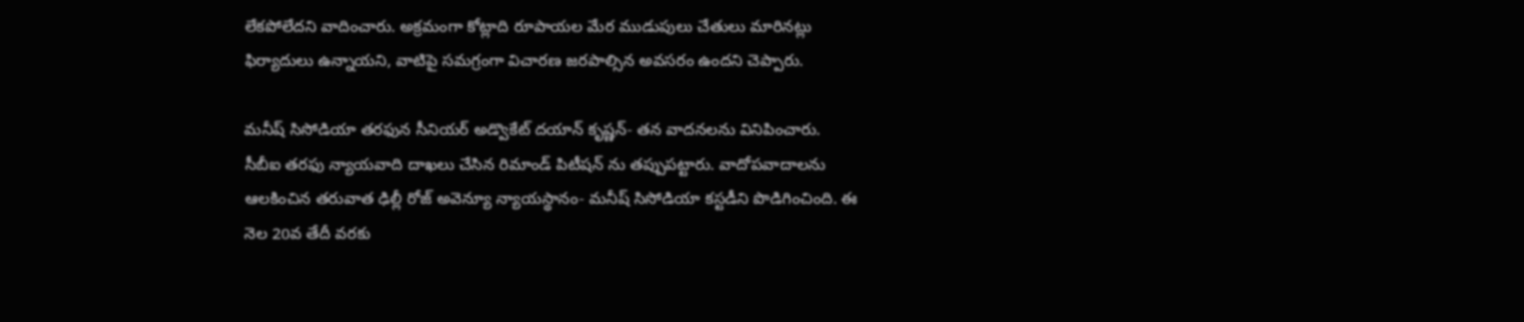లేకపోలేదని వాదించారు. అక్రమంగా కోట్లాది రూపాయల మేర ముడుపులు చేతులు మారినట్లు ఫిర్యాదులు ఉన్నాయని, వాటిపై సమగ్రంగా విచారణ జరపాల్సిన అవసరం ఉందని చెప్పారు.

మనీష్ సిసోడియా తరఫున సీనియర్ అడ్వొకేట్ దయాన్ కృష్ణన్- తన వాదనలను వినిపించారు. సీబీఐ తరఫు న్యాయవాది దాఖలు చేసిన రిమాండ్ పిటీషన్ ను తప్పుపట్టారు. వాదోపవాదాలను ఆలకించిన తరువాత ఢిల్లీ రోజ్ అవెన్యూ న్యాయస్థానం- మనీష్ సిసోడియా కస్టడీని పొడిగించింది. ఈ నెల 20వ తేదీ వరకు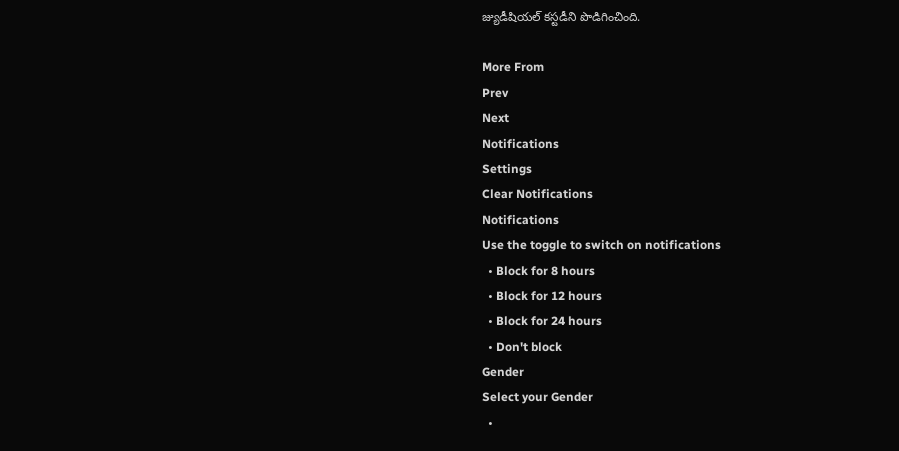జ్యుడీషియల్ కస్టడీని పొడిగించింది.

More From
Prev
Next
Notifications
Settings
Clear Notifications
Notifications
Use the toggle to switch on notifications
  • Block for 8 hours
  • Block for 12 hours
  • Block for 24 hours
  • Don't block
Gender
Select your Gender
  •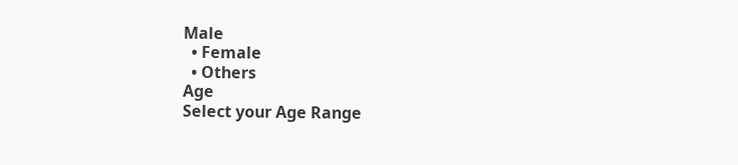Male
  • Female
  • Others
Age
Select your Age Range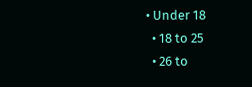• Under 18
  • 18 to 25
  • 26 to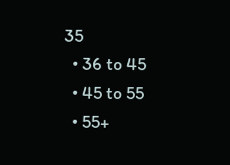35
  • 36 to 45
  • 45 to 55
  • 55+